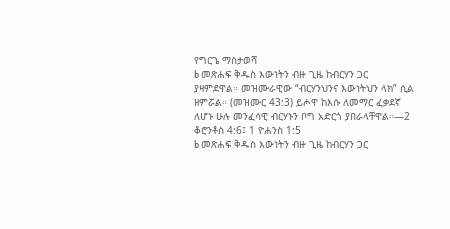የግርጌ ማስታወሻ
b መጽሐፍ ቅዱስ እውነትን ብዙ ጊዜ ከብርሃን ጋር ያዛምደዋል። መዝሙራዊው “ብርሃንህንና እውነትህን ላክ” ሲል ዘምሯል። (መዝሙር 43:3) ይሖዋ ከእሱ ለመማር ፈቃደኛ ለሆኑ ሁሉ መንፈሳዊ ብርሃኑን ቦግ አድርጎ ያበራላቸዋል።—2 ቆሮንቶስ 4:6፤ 1 ዮሐንስ 1:5
b መጽሐፍ ቅዱስ እውነትን ብዙ ጊዜ ከብርሃን ጋር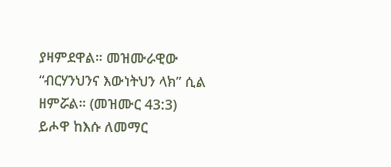ያዛምደዋል። መዝሙራዊው “ብርሃንህንና እውነትህን ላክ” ሲል ዘምሯል። (መዝሙር 43:3) ይሖዋ ከእሱ ለመማር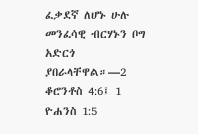ፈቃደኛ ለሆኑ ሁሉ መንፈሳዊ ብርሃኑን ቦግ አድርጎ ያበራላቸዋል።—2 ቆሮንቶስ 4:6፤ 1 ዮሐንስ 1:5